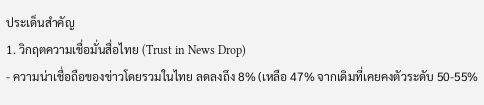ประเด็นสำคัญ
1. วิกฤตความเชื่อมั่นสื่อไทย (Trust in News Drop)
- ความน่าเชื่อถือของข่าวโดยรวมในไทย ลดลงถึง 8% (เหลือ 47% จากเดิมที่เคยคงตัวระดับ 50-55%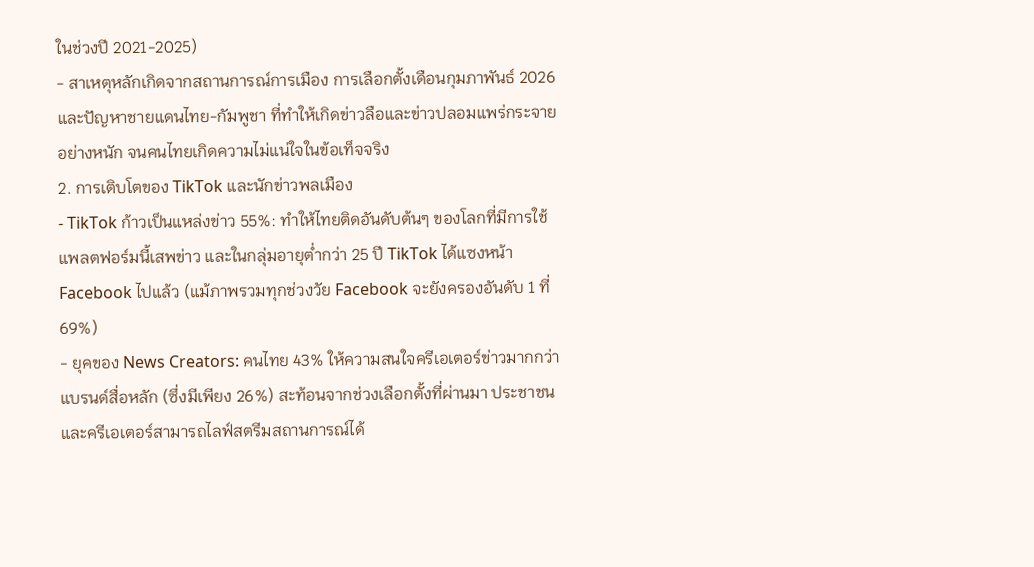ในช่วงปี 2021-2025)
- สาเหตุหลักเกิดจากสถานการณ์การเมือง การเลือกตั้งเดือนกุมภาพันธ์ 2026 และปัญหาชายแดนไทย-กัมพูชา ที่ทำให้เกิดข่าวลือและข่าวปลอมแพร่กระจายอย่างหนัก จนคนไทยเกิดความไม่แน่ใจในข้อเท็จจริง
2. การเติบโตของ TikTok และนักข่าวพลเมือง
- TikTok ก้าวเป็นแหล่งข่าว 55%: ทำให้ไทยติดอันดับต้นๆ ของโลกที่มีการใช้แพลตฟอร์มนี้เสพข่าว และในกลุ่มอายุต่ำกว่า 25 ปี TikTok ได้แซงหน้า Facebook ไปแล้ว (แม้ภาพรวมทุกช่วงวัย Facebook จะยังครองอันดับ 1 ที่ 69%)
- ยุคของ News Creators: คนไทย 43% ให้ความสนใจครีเอเตอร์ข่าวมากกว่าแบรนด์สื่อหลัก (ซึ่งมีเพียง 26%) สะท้อนจากช่วงเลือกตั้งที่ผ่านมา ประชาชนและครีเอเตอร์สามารถไลฟ์สตรีมสถานการณ์ได้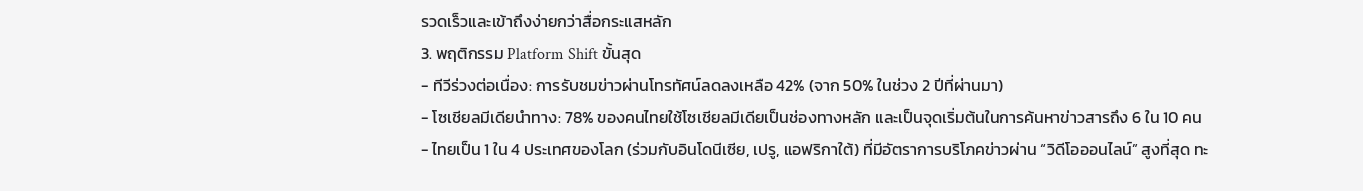รวดเร็วและเข้าถึงง่ายกว่าสื่อกระแสหลัก
3. พฤติกรรม Platform Shift ขั้นสุด
- ทีวีร่วงต่อเนื่อง: การรับชมข่าวผ่านโทรทัศน์ลดลงเหลือ 42% (จาก 50% ในช่วง 2 ปีที่ผ่านมา)
- โซเชียลมีเดียนำทาง: 78% ของคนไทยใช้โซเชียลมีเดียเป็นช่องทางหลัก และเป็นจุดเริ่มต้นในการค้นหาข่าวสารถึง 6 ใน 10 คน
- ไทยเป็น 1 ใน 4 ประเทศของโลก (ร่วมกับอินโดนีเซีย, เปรู, แอฟริกาใต้) ที่มีอัตราการบริโภคข่าวผ่าน “วิดีโอออนไลน์” สูงที่สุด ทะ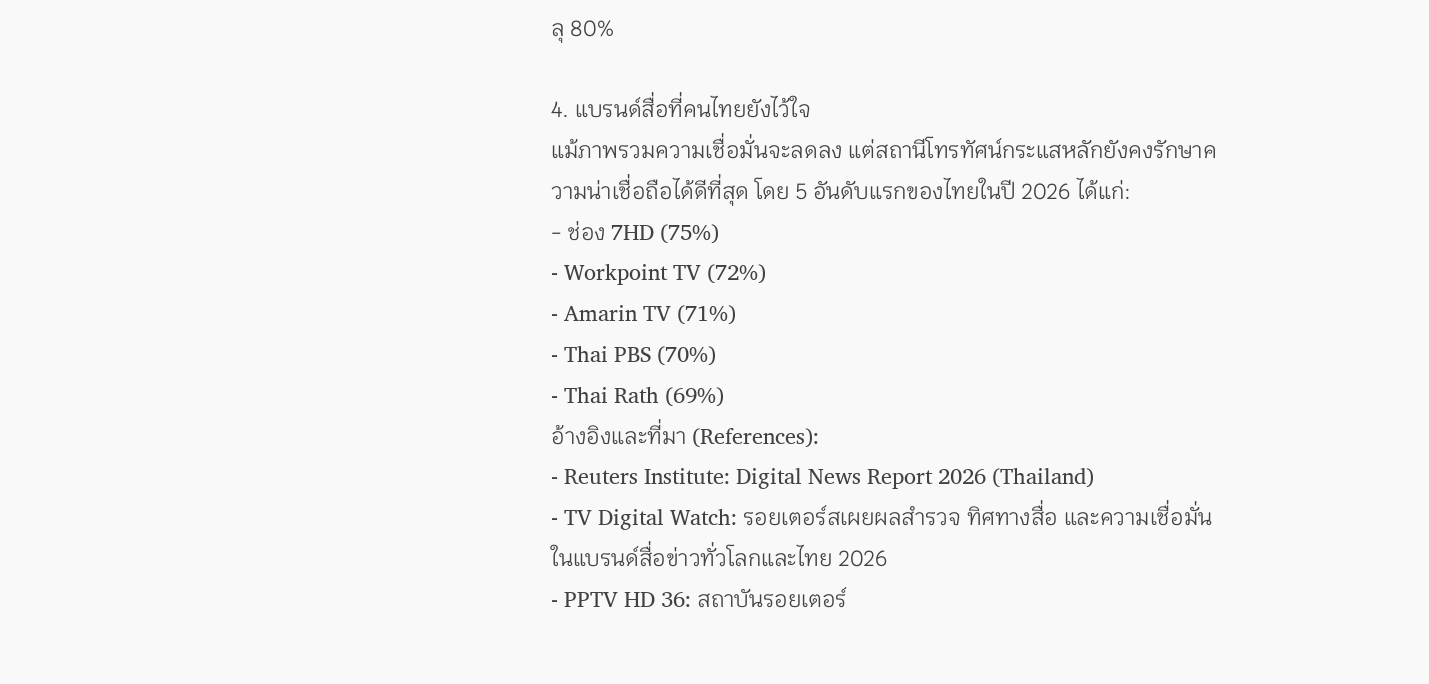ลุ 80%

4. แบรนด์สื่อที่คนไทยยังไว้ใจ
แม้ภาพรวมความเชื่อมั่นจะลดลง แต่สถานีโทรทัศน์กระแสหลักยังคงรักษาความน่าเชื่อถือได้ดีที่สุด โดย 5 อันดับแรกของไทยในปี 2026 ได้แก่:
- ช่อง 7HD (75%)
- Workpoint TV (72%)
- Amarin TV (71%)
- Thai PBS (70%)
- Thai Rath (69%)
อ้างอิงและที่มา (References):
- Reuters Institute: Digital News Report 2026 (Thailand)
- TV Digital Watch: รอยเตอร์สเผยผลสำรวจ ทิศทางสื่อ และความเชื่อมั่นในแบรนด์สื่อข่าวทั่วโลกและไทย 2026
- PPTV HD 36: สถาบันรอยเตอร์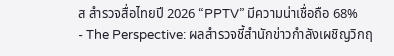ส สำรวจสื่อไทยปี 2026 “PPTV” มีความน่าเชื่อถือ 68%
- The Perspective: ผลสำรวจชี้สำนักข่าวกำลังเผชิญวิกฤ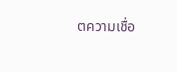ตความเชื่อ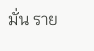มั่น ราย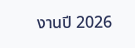งานปี 2026